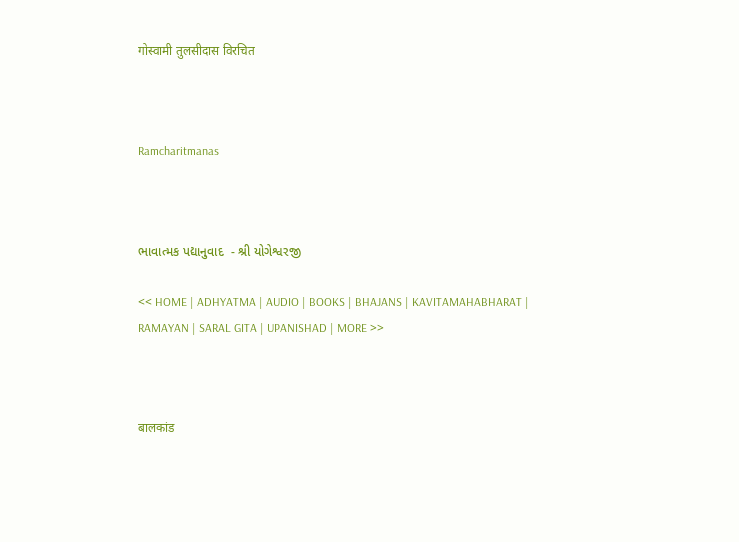गोस्वामी तुलसीदास विरचित



Ramcharitmanas



ભાવાત્મક પદ્યાનુવાદ  - શ્રી યોગેશ્વરજી

<< HOME | ADHYATMA | AUDIO | BOOKS | BHAJANS | KAVITAMAHABHARAT | RAMAYAN | SARAL GITA | UPANISHAD | MORE >>



बालकांड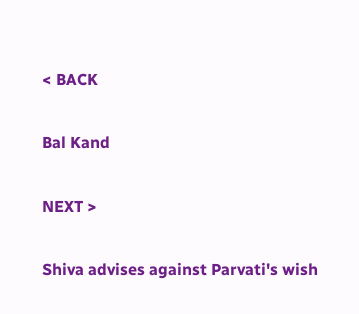< BACK

Bal Kand

NEXT >

Shiva advises against Parvati's wish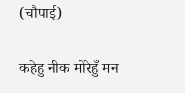(चौपाई)

कहेहु नीक मोरेहुँ मन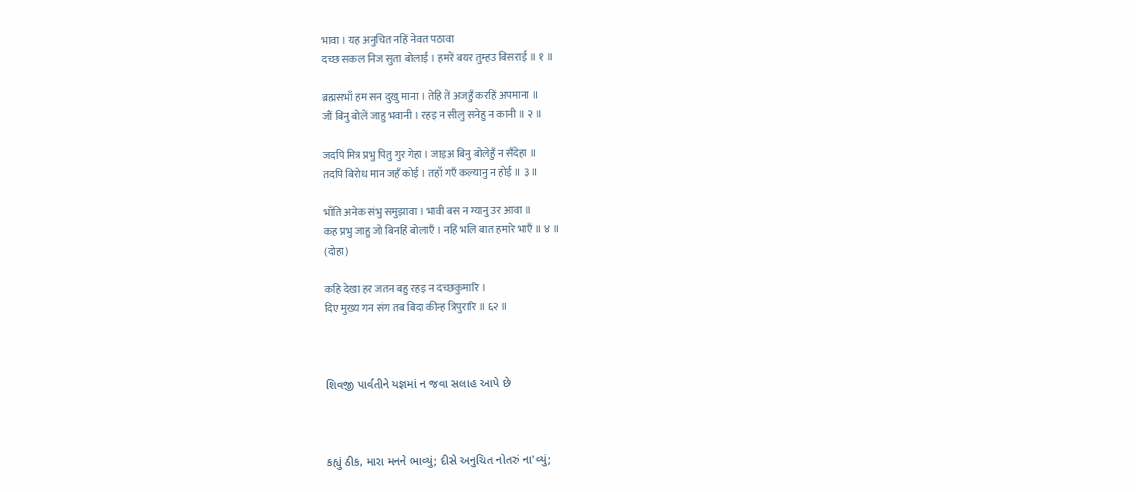भावा । यह अनुचित नहिं नेवत पठावा
दच्छ सकल निज सुता बोलाई । हमरें बयर तुम्हउ बिसराई ॥ १ ॥

ब्रह्मसभाँ हम सन दुखु माना । तेहि तें अजहुँ करहिं अपमाना ॥
जौं बिनु बोलें जाहु भवानी । रहइ न सीलु सनेहु न कानी ॥ २ ॥

जदपि मित्र प्रभु पितु गुर गेहा । जाइअ बिनु बोलेहुँ न सँदेहा ॥
तदपि बिरोध मान जहँ कोई । तहाँ गएँ कल्यानु न होई ॥ ३ ॥

भाँति अनेक संभु समुझावा । भावी बस न ग्यानु उर आवा ॥
कह प्रभु जाहु जो बिनहिं बोलाएँ । नहिं भलि बात हमारे भाएँ ॥ ४ ॥
(दोहा)

कहि देखा हर जतन बहु रहइ न दच्छकुमारि ।
दिए मुख्य गन संग तब बिदा कीन्ह त्रिपुरारि ॥ ६२ ॥



શિવજી પાર્વતીને યજ્ઞમાં ન જવા સલાહ આપે છે



કહ્યું ઠીક, મારા મનને ભાવ્યું; દીસે અનુચિત નોતરું ના'વ્યું;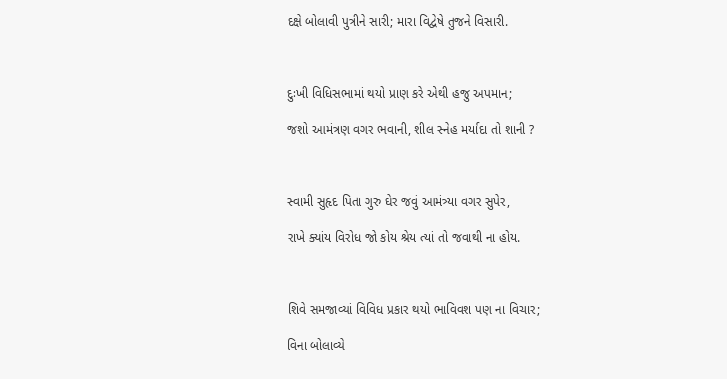દક્ષે બોલાવી પુત્રીને સારી; મારા વિદ્વેષે તુજને વિસારી.



દુઃખી વિધિસભામાં થયો પ્રાણ કરે એથી હજુ અપમાન;

જશો આમંત્રણ વગર ભવાની, શીલ સ્નેહ મર્યાદા તો શાની ?



સ્વામી સુહૃદ પિતા ગુરુ ઘેર જવું આમંત્ર્યા વગર સુપેર,

રાખે ક્યાંય વિરોધ જો કોય શ્રેય ત્યાં તો જવાથી ના હોય.



શિવે સમજાવ્યાં વિવિધ પ્રકાર થયો ભાવિવશ પણ ના વિચાર;

વિના બોલાવ્યે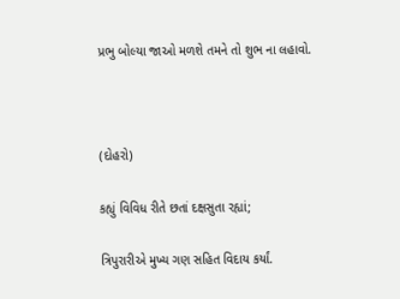પ્રભુ બોલ્યા જાઓ મળશે તમને તો શુભ ના લહાવો.



(દોહરો)

કહ્યું વિવિધ રીતે છતાં દક્ષસુતા રહ્યાં;

ત્રિપુરારીએ મુખ્ય ગણ સહિત વિદાય કર્યાં.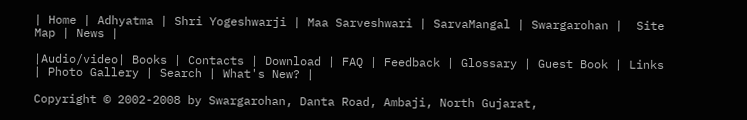| Home | Adhyatma | Shri Yogeshwarji | Maa Sarveshwari | SarvaMangal | Swargarohan |  Site Map | News |

|Audio/video| Books | Contacts | Download | FAQ | Feedback | Glossary | Guest Book | Links | Photo Gallery | Search | What's New? |

Copyright © 2002-2008 by Swargarohan, Danta Road, Ambaji, North Gujarat,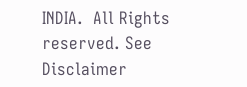INDIA.  All Rights reserved. See Disclaimer